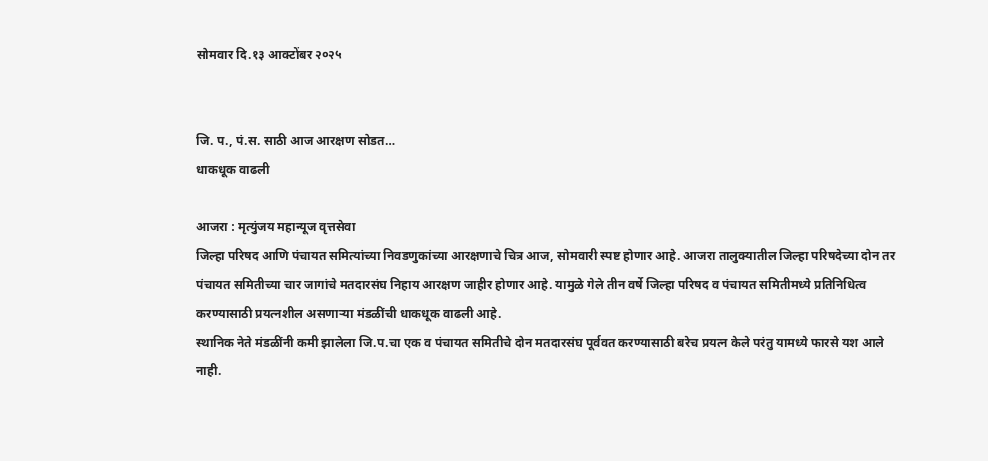सोमवार दि.१३ आक्टोंबर २०२५


जि. प., पं.स. साठी आज आरक्षण सोडत…
धाकधूक वाढली

आजरा : मृत्युंजय महान्यूज वृत्तसेवा
जिल्हा परिषद आणि पंचायत समित्यांच्या निवडणुकांच्या आरक्षणाचे चित्र आज, सोमवारी स्पष्ट होणार आहे. आजरा तालुक्यातील जिल्हा परिषदेच्या दोन तर पंचायत समितीच्या चार जागांचे मतदारसंघ निहाय आरक्षण जाहीर होणार आहे. यामुळे गेले तीन वर्षे जिल्हा परिषद व पंचायत समितीमध्ये प्रतिनिधित्व करण्यासाठी प्रयत्नशील असणाऱ्या मंडळींची धाकधूक वाढली आहे.
स्थानिक नेते मंडळींनी कमी झालेला जि.प.चा एक व पंचायत समितीचे दोन मतदारसंघ पूर्ववत करण्यासाठी बरेच प्रयत्न केले परंतु यामध्ये फारसे यश आले नाही.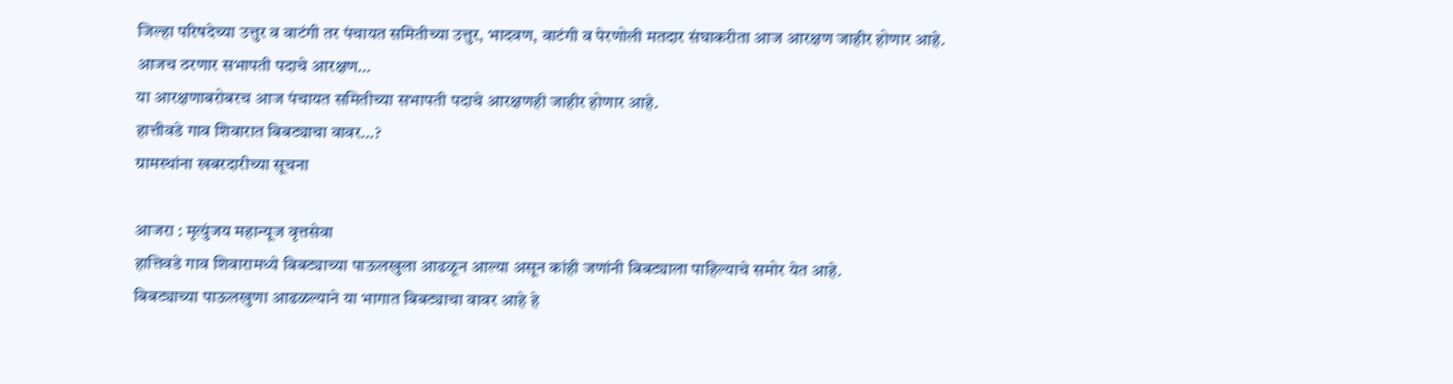जिल्हा परिषदेच्या उत्तुर व वाटंगी तर पंचायत समितीच्या उत्तुर, भादवण, वाटंगी व पेरणोली मतदार संघाकरीता आज आरक्षण जाहीर होणार आहे.
आजच ठरणार सभापती पदाचे आरक्षण…
या आरक्षणाबरोबरच आज पंचायत समितीच्या सभापती पदाचे आरक्षणही जाहीर होणार आहे.
हात्तीवडे गाव शिवारात बिबट्याचा वावर…?
ग्रामस्थांना खबरदारीच्या सूचना

आजरा : मृत्युंजय महान्यूज वृत्तसेवा
हात्तिवडे गाव शिवारामध्ये बिबट्याच्या पाऊलखुला आढळून आल्या असून कांही जणांनी बिबट्याला पाहिल्याचे समोर येत आहे.
बिबट्याच्या पाऊलखुणा आढळल्याने या भागात बिबट्याचा वावर आहे हे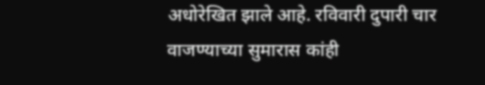अधोरेखित झाले आहे. रविवारी दुपारी चार वाजण्याच्या सुमारास कांही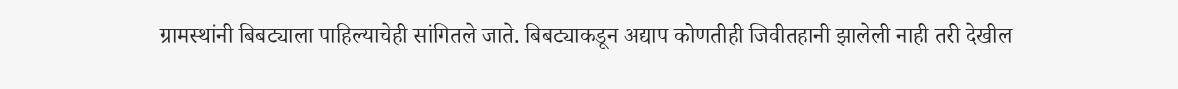ग्रामस्थांनी बिबट्याला पाहिल्याचेही सांगितले जाते. बिबट्याकडून अद्याप कोणतीही जिवीतहानी झालेली नाही तरी देखील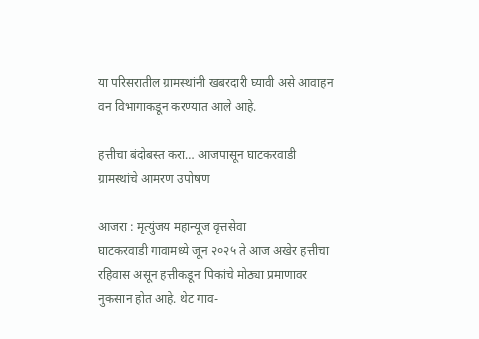या परिसरातील ग्रामस्थांनी खबरदारी घ्यावी असे आवाहन वन विभागाकडून करण्यात आले आहे.

हत्तीचा बंदोबस्त करा… आजपासून घाटकरवाडी ग्रामस्थांचे आमरण उपोषण

आजरा : मृत्युंजय महान्यूज वृत्तसेवा
घाटकरवाडी गावामध्ये जून २०२५ ते आज अखेर हत्तीचा रहिवास असून हत्तीकडून पिकांचे मोठ्या प्रमाणावर नुकसान होत आहे. थेट गाव-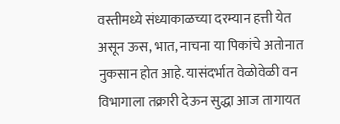वस्तीमध्ये संध्याकाळच्या दरम्यान हत्ती येत असून ऊस, भात, नाचना या पिकांचे अतोनात नुकसान होत आहे. यासंदर्भात वेळोवेळी वन विभागाला तक्रारी देऊन सुद्धा आज तागायत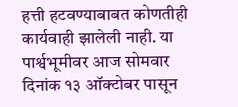हत्ती हटवण्याबाबत कोणतीही कार्यवाही झालेली नाही. या पार्श्वभूमीवर आज सोमवार दिनांक १३ ऑक्टोबर पासून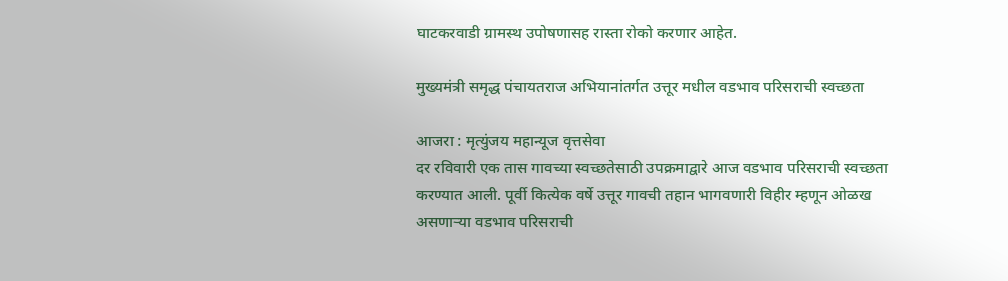घाटकरवाडी ग्रामस्थ उपोषणासह रास्ता रोको करणार आहेत.

मुख्यमंत्री समृद्ध पंचायतराज अभियानांतर्गत उत्तूर मधील वडभाव परिसराची स्वच्छता

आजरा : मृत्युंजय महान्यूज वृत्तसेवा
दर रविवारी एक तास गावच्या स्वच्छतेसाठी उपक्रमाद्वारे आज वडभाव परिसराची स्वच्छता करण्यात आली. पूर्वी कित्येक वर्षे उत्तूर गावची तहान भागवणारी विहीर म्हणून ओळख असणाऱ्या वडभाव परिसराची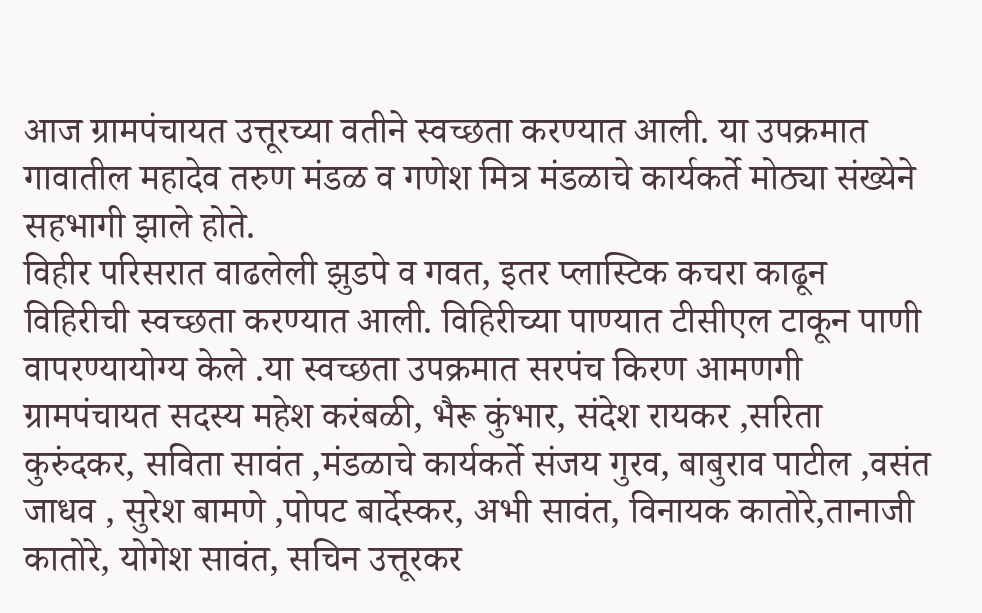आज ग्रामपंचायत उत्तूरच्या वतीने स्वच्छता करण्यात आली. या उपक्रमात गावातील महादेव तरुण मंडळ व गणेश मित्र मंडळाचे कार्यकर्ते मोठ्या संख्येने सहभागी झाले होते.
विहीर परिसरात वाढलेली झुडपे व गवत, इतर प्लास्टिक कचरा काढून विहिरीची स्वच्छता करण्यात आली. विहिरीच्या पाण्यात टीसीएल टाकून पाणी वापरण्यायोग्य केले .या स्वच्छता उपक्रमात सरपंच किरण आमणगी ग्रामपंचायत सदस्य महेश करंबळी, भैरू कुंभार, संदेश रायकर ,सरिता कुरुंदकर, सविता सावंत ,मंडळाचे कार्यकर्ते संजय गुरव, बाबुराव पाटील ,वसंत जाधव , सुरेश बामणे ,पोपट बार्देस्कर, अभी सावंत, विनायक कातोरे,तानाजी कातोरे, योगेश सावंत, सचिन उत्तूरकर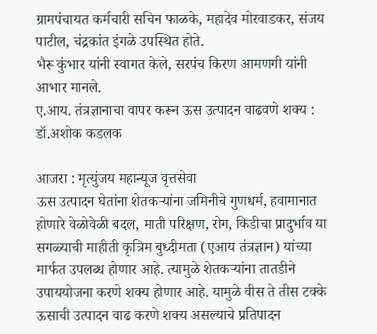ग्रामपंचायत कर्मचारी सचिन फाळके, महादेव मोरवाडकर, संजय पाटील, चंद्रकांत इंगळे उपस्थित होते.
भैरू कुंभार यांनी स्वागत केले, सरपंच किरण आमणगी यांनी आभार मानले.
ए.आय. तंत्रज्ञानाचा वापर करून ऊस उत्पादन वाढवणे शक्य : डॉ.अशोक कडलक

आजरा : मृत्युंजय महान्यूज वृत्तसेवा
ऊस उत्पादन घेतांना शेतकऱ्यांना जमिनीचे गुणधर्म, हवामानात होणारे वेळोवेळी बदल, माती परिक्षण, रोग, किडीचा प्रादुर्भाव या सगळ्याची माहीती कृत्रिम बुध्दीमता (एआय तंत्रज्ञान) यांच्या मार्फत उपलब्ध होणार आहे. त्यामुळे शेतकऱ्यांना तातडीने उपाययोजना करणे शक्य होणार आहे. यामुळे वीस ते तीस टक्के ऊसाची उत्पादन वाढ करणे शक्य असल्याचे प्रतिपादन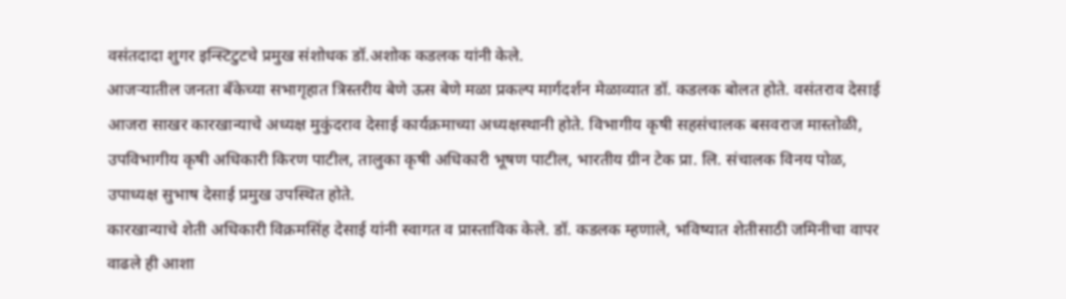वसंतदादा शुगर इन्स्टिटुटचे प्रमुख संशोधक डॉ.अशोक कडलक यांनी केले.
आजऱ्यातील जनता बँकेच्या सभागृहात त्रिस्तरीय बेणे ऊस बेणे मळा प्रकल्प मार्गदर्शन मेळाव्यात डॉ. कडलक बोलत होते. वसंतराव देसाई आजरा साखर कारखान्याचे अध्यक्ष मुकुंदराव देसाई कार्यक्रमाच्या अध्यक्षस्थानी होते. विभागीय कृषी सहसंचालक बसवराज मास्तोळी, उपविभागीय कृषी अधिकारी किरण पाटील, तालुका कृषी अधिकारी भूषण पाटील, भारतीय ग्रीन टेक प्रा. लि. संचालक विनय पोळ, उपाध्यक्ष सुभाष देसाई प्रमुख उपस्थित होते.
कारखान्याचे शेती अधिकारी विक्रमसिंह देसाई यांनी स्वागत व प्रास्ताविक केले. डॉ. कडलक म्हणाले, भविष्यात शेतीसाठी जमिनीचा वापर वाढले ही आशा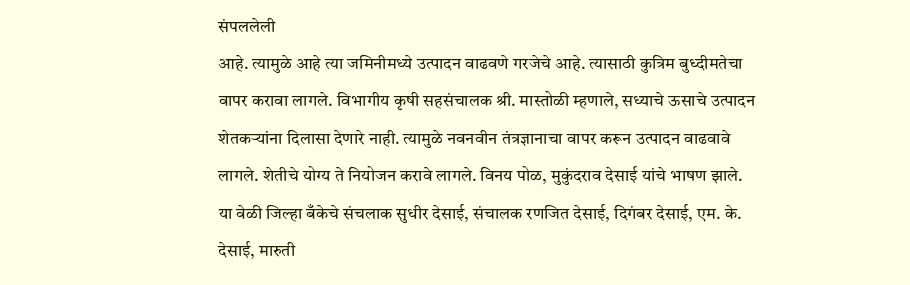संपललेली
आहे. त्यामुळे आहे त्या जमिनीमध्ये उत्पादन वाढवणे गरजेचे आहे. त्यासाठी कुत्रिम बुध्दीमतेचा वापर करावा लागले. विभागीय कृषी सहसंचालक श्री. मास्तोळी म्हणाले, सध्याचे ऊसाचे उत्पादन शेतकऱ्यांना दिलासा देणारे नाही. त्यामुळे नवनवीन तंत्रज्ञानाचा वापर करून उत्पादन वाढवावे लागले. शेतीचे योग्य ते नियोजन करावे लागले. विनय पोळ, मुकुंदराव देसाई यांचे भाषण झाले.
या वेळी जिल्हा बँकेचे संचलाक सुधीर देसाई, संचालक रणजित देसाई, दिगंबर देसाई, एम. के. देसाई, मारुती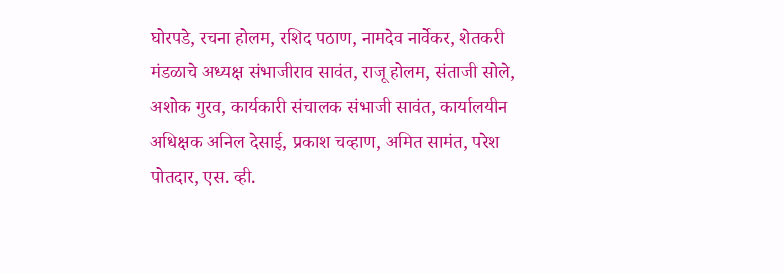घोरपडे, रचना होलम, रशिद पठाण, नामदेव नार्वेकर, शेतकरी मंडळाचे अध्यक्ष संभाजीराव सावंत, राजू होलम, संताजी सोले, अशोक गुरव, कार्यकारी संचालक संभाजी सावंत, कार्यालयीन अधिक्षक अनिल देसाई, प्रकाश चव्हाण, अमित सामंत, परेश पोतदार, एस. व्ही.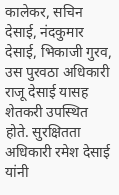कालेकर, सचिन देसाई, नंदकुमार देसाई, भिकाजी गुरव, उस पुरवठा अधिकारी राजू देसाई यासह शेतकरी उपस्थित होते. सुरक्षितता अधिकारी रमेश देसाई यांनी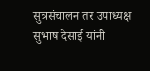सुत्रसंचालन तर उपाध्यक्ष सुभाष देसाई यांनी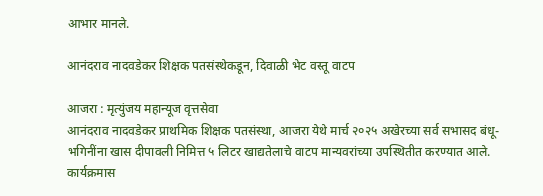आभार मानले.

आनंदराव नादवडेकर शिक्षक पतसंस्थेकडून, दिवाळी भेट वस्तू वाटप

आजरा : मृत्युंजय महान्यूज वृत्तसेवा
आनंदराव नादवडेकर प्राथमिक शिक्षक पतसंस्था, आजरा येथे मार्च २०२५ अखेरच्या सर्व सभासद बंधू-भगिनींना खास दीपावली निमित्त ५ लिटर खाद्यतेलाचे वाटप मान्यवरांच्या उपस्थितीत करण्यात आले.
कार्यक्रमास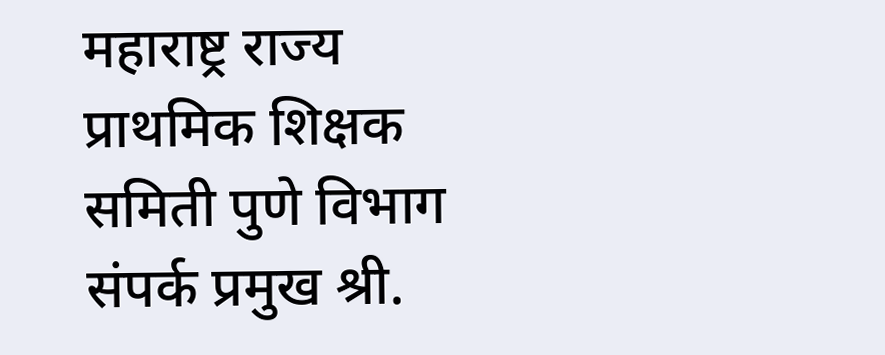महाराष्ट्र राज्य प्राथमिक शिक्षक समिती पुणे विभाग संपर्क प्रमुख श्री.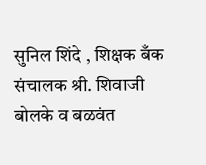सुनिल शिंदे , शिक्षक बँक संचालक श्री. शिवाजी बोलके व बळवंत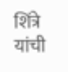शिंत्रे यांची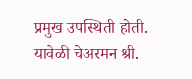प्रमुख उपस्थिती होती.
यावेळी चेअरमन श्री.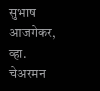सुभाष आजगेकर, व्हा. चेअरमन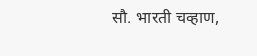सौ. भारती चव्हाण,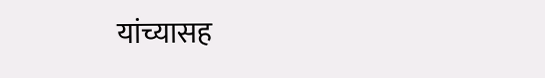यांच्यासह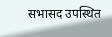सभासद उपस्थित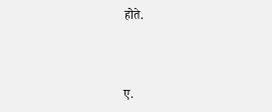होते.



ए.